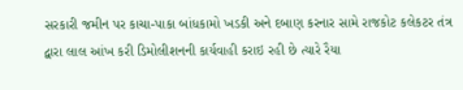સરકારી જમીન પર કાચા-પાકા બાંધકામો ખડકી અને દબાણ કરનાર સામે રાજકોટ કલેકટર તંત્ર દ્વારા લાલ આંખ કરી ડિમોલીશનની કાર્યવાહી કરાઇ રહી છે ત્યારે રૈયા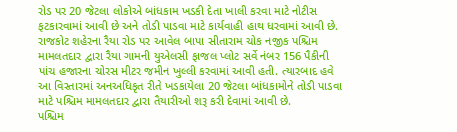રોડ પર 20 જેટલા લોકોએ બાંધકામ ખડકી દેતા ખાલી કરવા માટે નોટીસ ફટકારવામાં આવી છે અને તોડી પાડવા માટે કાર્યવાહી હાથ ધરવામાં આવી છે.
રાજકોટ શહેરના રૈયા રોડ પર આવેલ બાપા સીતારામ ચોક નજીક પશ્ચિમ મામલતદાર દ્વારા રૈયા ગામની યુએલસી ફાજલ પ્લોટ સર્વે નંબર 156 પૈકીની પાંચ હજારના ચોરસ મીટર જમીન ખુલ્લી કરવામાં આવી હતી. ત્યારબાદ હવે આ વિસ્તારમાં અનઅધિકૃત રીતે ખડકાયેલા 20 જેટલા બાંધકામોને તોડી પાડવા માટે પશ્ચિમ મામલતદાર દ્વારા તૈયારીઓ શરૂ કરી દેવામાં આવી છે.
પશ્ચિમ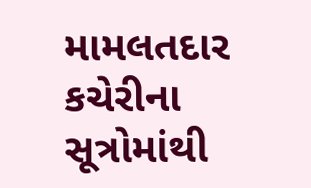મામલતદાર કચેરીના સૂત્રોમાંથી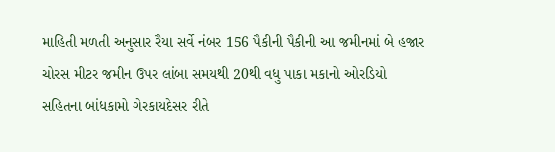માહિતી મળતી અનુસાર રૈયા સર્વે નંબર 156 પૈકીની પૈકીની આ જમીનમાં બે હજાર ચોરસ મીટર જમીન ઉપર લાંબા સમયથી 20થી વધુ પાકા મકાનો ઓરડિયો સહિતના બાંધકામો ગેરકાયદેસર રીતે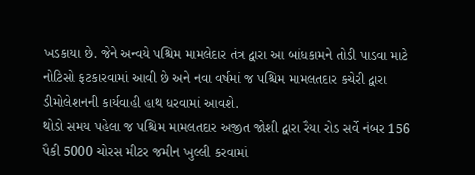ખડકાયા છે. જેને અન્વયે પશ્ચિમ મામલેદાર તંત્ર દ્વારા આ બાંધકામને તોડી પાડવા માટે નોટિસો ફટકારવામાં આવી છે અને નવા વર્ષમાં જ પશ્ચિમ મામલતદાર કચેરી દ્વારા ડીમોલેશનની કાર્યવાહી હાથ ધરવામાં આવશે.
થોડો સમય પહેલા જ પશ્ચિમ મામલતદાર અજીત જોશી દ્વારા રૈયા રોડ સર્વે નંબર 156 પૈકી 5000 ચોરસ મીટર જમીન ખુલ્લી કરવામાં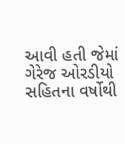આવી હતી જેમાં ગેરેજ ઓરડીયો સહિતના વર્ષોથી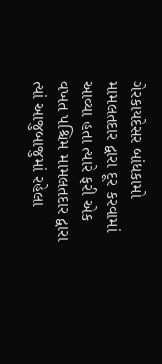ગેરકાયદેસર બાંધકામો મામલતદાર દ્વારા દૂર કરવામાં આવ્યા હતા ત્યારે ફરી એક વખત પશ્ચિમ મામલતદાર દ્વારા ત્યાં આજુબાજુમાં રહેલા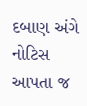દબાણ અંગે નોટિસ આપતા જ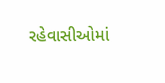રહેવાસીઓમાં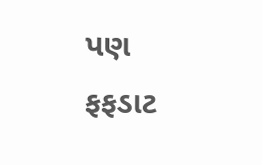પણ ફફડાટ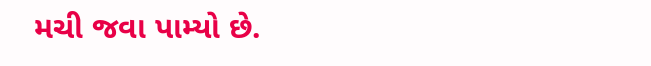મચી જવા પામ્યો છે.